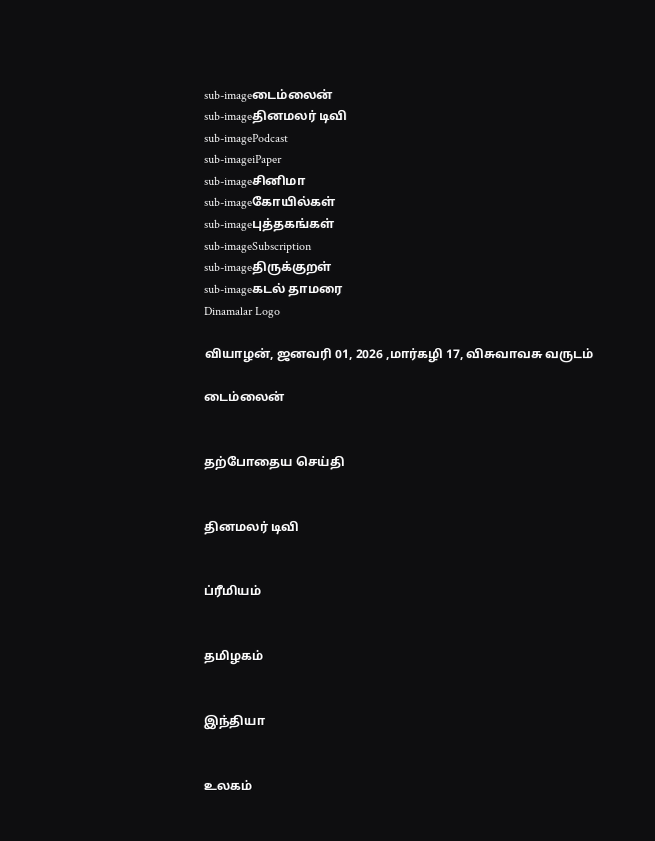sub-imageடைம்லைன்
sub-imageதினமலர் டிவி
sub-imagePodcast
sub-imageiPaper
sub-imageசினிமா
sub-imageகோயில்கள்
sub-imageபுத்தகங்கள்
sub-imageSubscription
sub-imageதிருக்குறள்
sub-imageகடல் தாமரை
Dinamalar Logo

வியாழன், ஜனவரி 01, 2026 ,மார்கழி 17, விசுவாவசு வருடம்

டைம்லைன்


தற்போதைய செய்தி


தினமலர் டிவி


ப்ரீமியம்


தமிழகம்


இந்தியா


உலகம்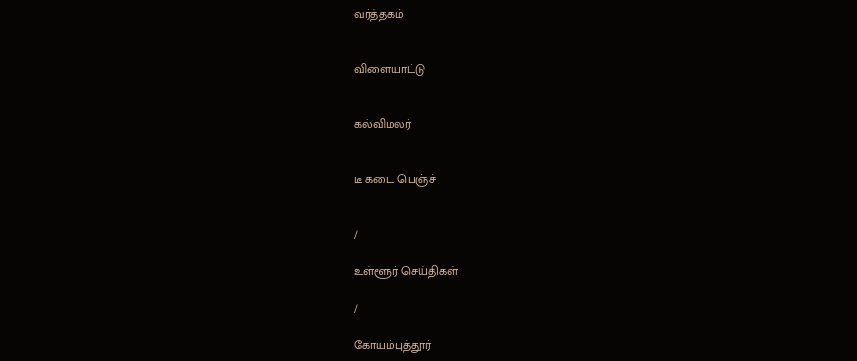வர்த்தகம்


விளையாட்டு


கல்விமலர்


டீ கடை பெஞ்ச்


/

உள்ளூர் செய்திகள்

/

கோயம்புத்தூர்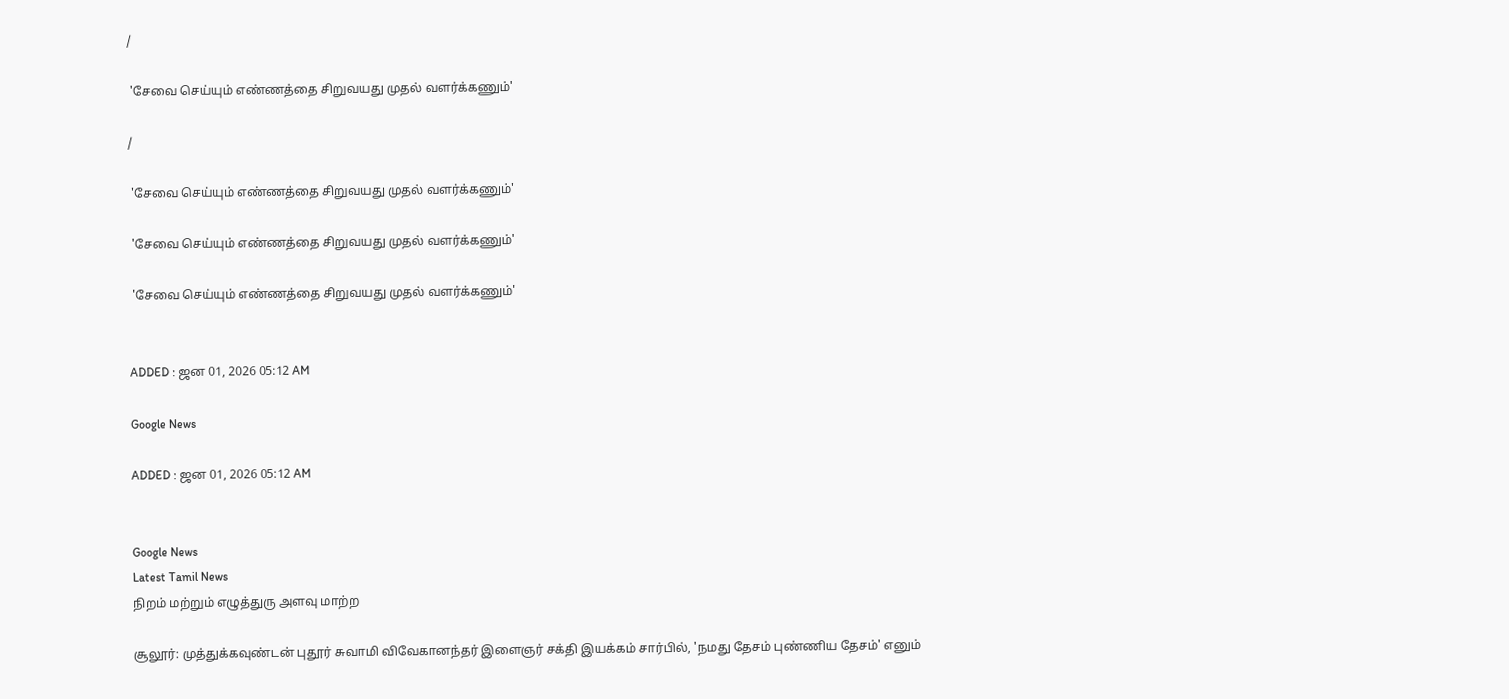/

 'சேவை செய்யும் எண்ணத்தை சிறுவயது முதல் வளர்க்கணும்'

/

 'சேவை செய்யும் எண்ணத்தை சிறுவயது முதல் வளர்க்கணும்'

 'சேவை செய்யும் எண்ணத்தை சிறுவயது முதல் வளர்க்கணும்'

 'சேவை செய்யும் எண்ணத்தை சிறுவயது முதல் வளர்க்கணும்'


ADDED : ஜன 01, 2026 05:12 AM

Google News

ADDED : ஜன 01, 2026 05:12 AM


Google News
Latest Tamil News
நிறம் மற்றும் எழுத்துரு அளவு மாற்ற

சூலூர்: முத்துக்கவுண்டன் புதூர் சுவாமி விவேகானந்தர் இளைஞர் சக்தி இயக்கம் சார்பில், 'நமது தேசம் புண்ணிய தேசம்' எனும்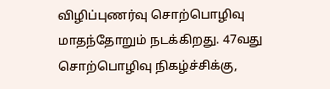விழிப்புணர்வு சொற்பொழிவு மாதந்தோறும் நடக்கிறது. 47வது சொற்பொழிவு நிகழ்ச்சிக்கு,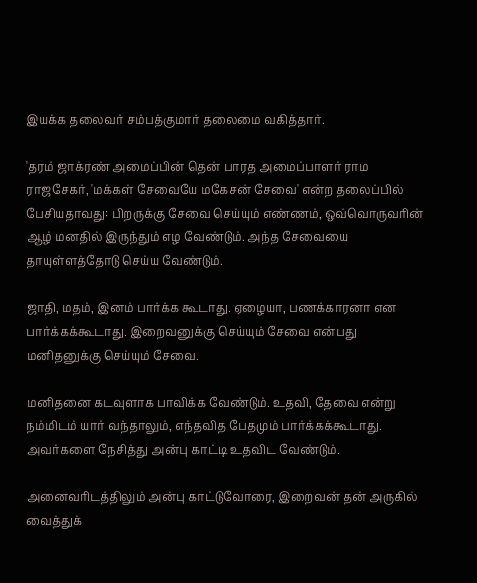இயக்க தலைவர் சம்பத்குமார் தலைமை வகித்தார்.

'தரம் ஜாக்ரண் அமைப்பின் தென் பாரத அமைப்பாளர் ராம ராஜசேகர், 'மக்கள் சேவையே மகேசன் சேவை' என்ற தலைப்பில் பேசியதாவது: பிறருக்கு சேவை செய்யும் எண்ணம், ஒவ்வொருவரின் ஆழ் மனதில் இருந்தும் எழ வேண்டும். அந்த சேவையை தாயுள்ளத்தோடு செய்ய வேண்டும்.

ஜாதி, மதம், இனம் பார்க்க கூடாது. ஏழையா, பணக்காரனா என பார்க்கக்கூடாது. இறைவனுக்கு செய்யும் சேவை என்பது மனிதனுக்கு செய்யும் சேவை.

மனிதனை கடவுளாக பாவிக்க வேண்டும். உதவி, தேவை என்று நம்மிடம் யார் வந்தாலும், எந்தவித பேதமும் பார்க்கக்கூடாது. அவர்களை நேசித்து அன்பு காட்டி உதவிட வேண்டும்.

அனைவரிடத்திலும் அன்பு காட்டுவோரை, இறைவன் தன் அருகில் வைத்துக்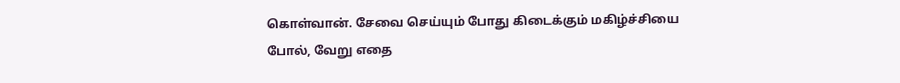கொள்வான். சேவை செய்யும் போது கிடைக்கும் மகிழ்ச்சியை போல், வேறு எதை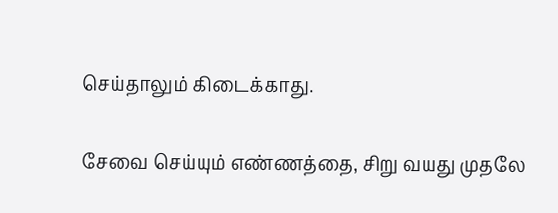செய்தாலும் கிடைக்காது.

சேவை செய்யும் எண்ணத்தை, சிறு வயது முதலே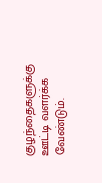குழந்தைகளுக்கு ஊட்டி வளர்க்க வேண்டும்.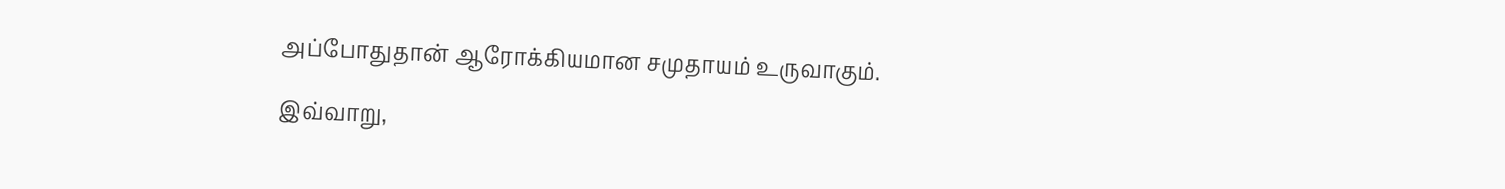அப்போதுதான் ஆரோக்கியமான சமுதாயம் உருவாகும்.

இவ்வாறு,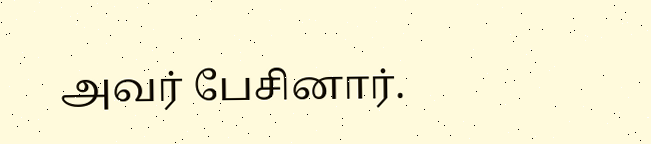அவர் பேசினார்.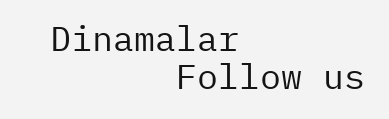Dinamalar
      Follow us